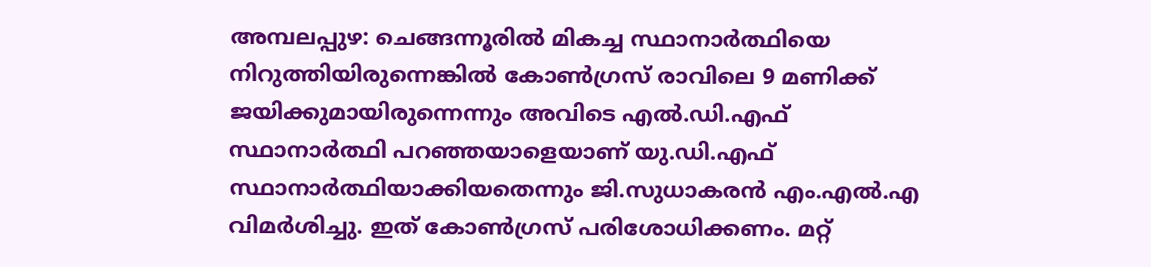അമ്പലപ്പുഴ: ചെങ്ങന്നൂരിൽ മികച്ച സ്ഥാനാർത്ഥിയെ നിറുത്തിയിരുന്നെങ്കിൽ കോൺഗ്രസ് രാവിലെ 9 മണിക്ക് ജയിക്കുമായിരുന്നെന്നും അവിടെ എൽ.ഡി.എഫ് സ്ഥാനാർത്ഥി പറഞ്ഞയാളെയാണ് യു.ഡി.എഫ് സ്ഥാനാർത്ഥിയാക്കിയതെന്നും ജി.സുധാകരൻ എം.എൽ.എ വിമർശിച്ചു. ഇത് കോൺഗ്രസ് പരിശോധിക്കണം. മറ്റ്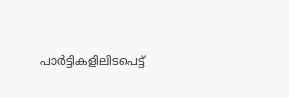പാർട്ടികളിലിടപെട്ട്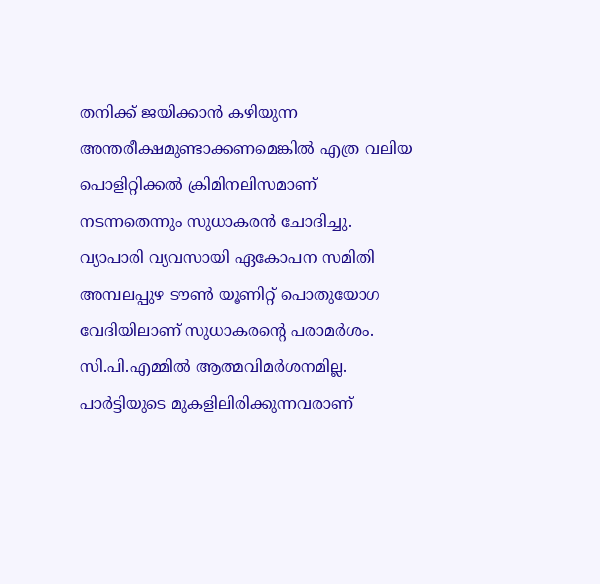തനിക്ക് ജയിക്കാൻ കഴിയുന്ന അന്തരീക്ഷമുണ്ടാക്കണമെങ്കിൽ എത്ര വലിയ പൊളിറ്റിക്കൽ ക്രിമിനലിസമാണ് നടന്നതെന്നും സുധാകരൻ ചോദിച്ചു. വ്യാപാരി വ്യവസായി ഏകോപന സമിതി അമ്പലപ്പുഴ ടൗൺ യൂണിറ്റ് പൊതുയോഗ വേദിയിലാണ് സുധാകരന്റെ പരാമർശം. സി.പി.എമ്മിൽ ആത്മവിമർശനമില്ല. പാർട്ടിയുടെ മുകളിലിരിക്കുന്നവരാണ്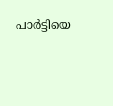പാർട്ടിയെ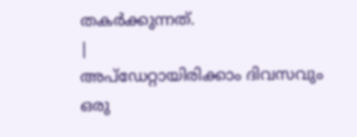തകർക്കുന്നത്.
|
അപ്ഡേറ്റായിരിക്കാം ദിവസവും
ഒരു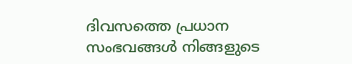ദിവസത്തെ പ്രധാന സംഭവങ്ങൾ നിങ്ങളുടെ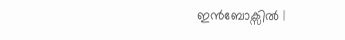ഇൻബോക്സിൽ |